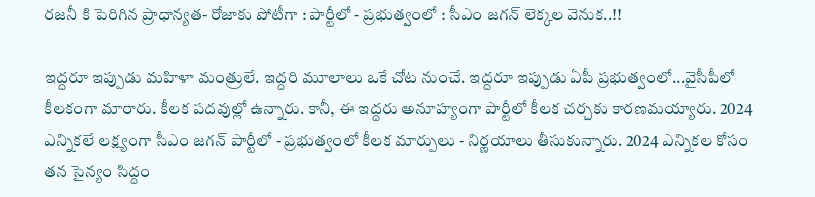రజనీ కి పెరిగిన ప్రాధాన్యత- రోజాకు పోటీగా : పార్టీలో - ప్రభుత్వంలో : సీఎం జగన్ లెక్కల వెనుక..!!

ఇద్దరూ ఇప్పుడు మహిళా మంత్రులే. ఇద్దరి మూలాలు ఒకే చోట నుంచే. ఇద్దరూ ఇప్పుడు ఏపీ ప్రభుత్వంలో...వైసీపీలో కీలకంగా మారారు. కీలక పదవుల్లో ఉన్నారు. కానీ, ఈ ఇద్దరు అనూహ్యంగా పార్టీలో కీలక చర్చకు కారణమయ్యారు. 2024 ఎన్నికలే లక్ష్యంగా సీఎం జగన్ పార్టీలో - ప్రభుత్వంలో కీలక మార్పులు - నిర్ణయాలు తీసుకున్నారు. 2024 ఎన్నికల కోసం తన సైన్యం సిద్దం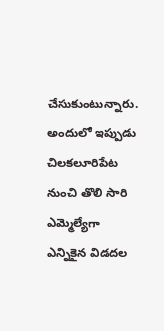చేసుకుంటున్నారు. అందులో ఇప్పుడు చిలకలూరిపేట నుంచి తొలి సారి ఎమ్మెల్యేగా ఎన్నికైన విడదల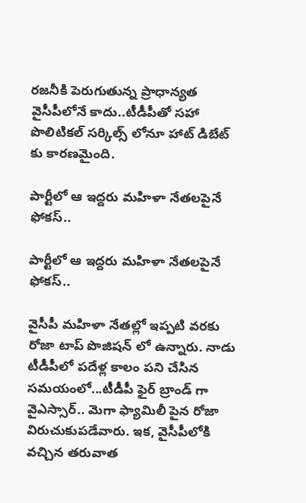రజనీకి పెరుగుతున్న ప్రాధాన్యత వైసీపీలోనే కాదు..టీడీపీతో సహా పొలిటికల్ సర్కిల్స్ లోనూ హాట్ డిబేట్ కు కారణమైంది.

పార్టీలో ఆ ఇద్దరు మహిళా నేతలపైనే ఫోకస్..

పార్టీలో ఆ ఇద్దరు మహిళా నేతలపైనే ఫోకస్..

వైసీపీ మహిళా నేతల్లో ఇప్పటి వరకు రోజా టాప్ పొజిషన్ లో ఉన్నారు. నాడు టీడీపీలో పదేళ్ల కాలం పని చేసిన సమయంలో...టీడీపీ ఫైర్ బ్రాండ్ గా వైఎస్సార్.. మెగా ఫ్యామిలీ పైన రోజా విరుచుకుపడేవారు. ఇక, వైసీపీలోకి వచ్చిన తరువాత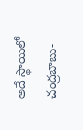అదే స్థాయిలో చంద్రబాబు-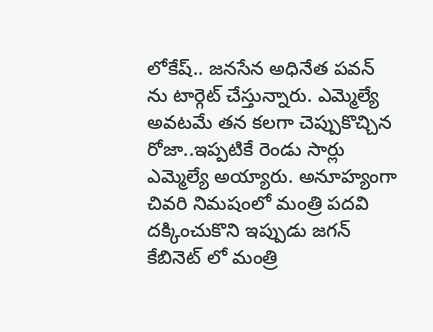లోకేష్.. జనసేన అధినేత పవన్ ను టార్గెట్ చేస్తున్నారు. ఎమ్మెల్యే అవటమే తన కలగా చెప్పుకొచ్చిన రోజా..ఇప్పటికే రెండు సార్లు ఎమ్మెల్యే అయ్యారు. అనూహ్యంగా చివరి నిమషంలో మంత్రి పదవి దక్కించుకొని ఇప్పుడు జగన్ కేబినెట్ లో మంత్రి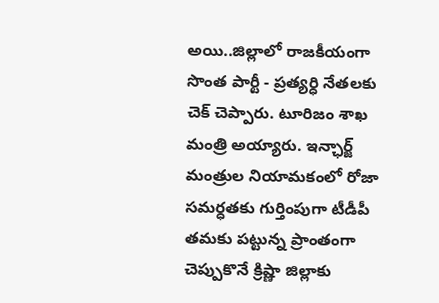అయి..జిల్లాలో రాజకీయంగా సొంత పార్టీ - ప్రత్యర్ధి నేతలకు చెక్ చెప్పారు. టూరిజం శాఖ మంత్రి అయ్యారు. ఇన్ఛార్జ్ మంత్రుల నియామకంలో రోజా సమర్ధతకు గుర్తింపుగా టీడీపీ తమకు పట్టున్న ప్రాంతంగా చెప్పుకొనే క్రిష్ణా జిల్లాకు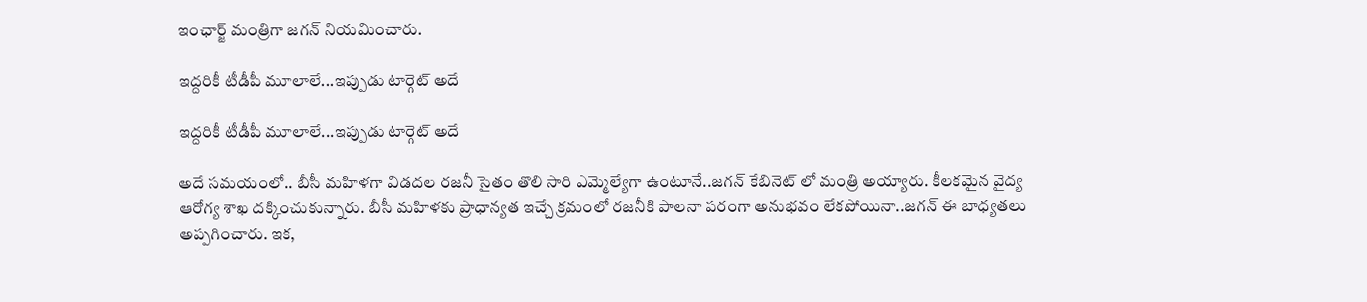ఇంఛార్జ్ మంత్రిగా జగన్ నియమించారు.

ఇద్దరికీ టీడీపీ మూలాలే...ఇప్పుడు టార్గెట్ అదే

ఇద్దరికీ టీడీపీ మూలాలే...ఇప్పుడు టార్గెట్ అదే

అదే సమయంలో.. బీసీ మహిళగా విడదల రజనీ సైతం తొలి సారి ఎమ్మెల్యేగా ఉంటూనే..జగన్ కేబినెట్ లో మంత్రి అయ్యారు. కీలకమైన వైద్య ఆరోగ్య శాఖ దక్కించుకున్నారు. బీసీ మహిళకు ప్రాధాన్యత ఇచ్చే క్రమంలో రజనీకి పాలనా పరంగా అనుభవం లేకపోయినా..జగన్ ఈ బాధ్యతలు అప్పగించారు. ఇక,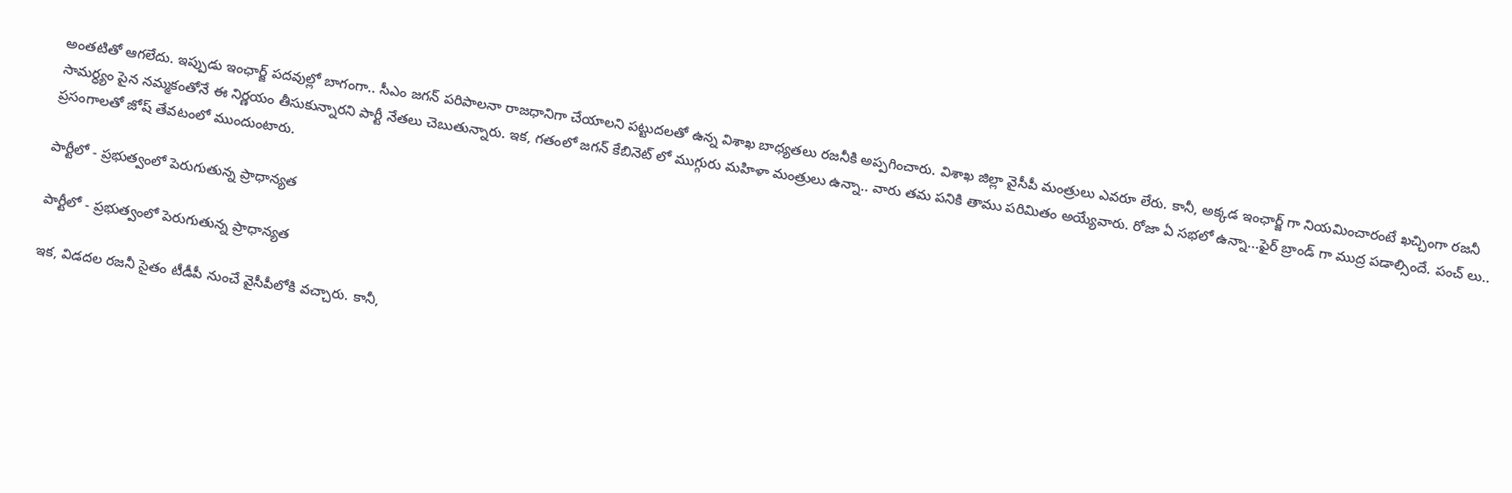అంతటితో ఆగలేదు. ఇప్పుడు ఇంఛార్జ్ పదవుల్లో బాగంగా.. సీఎం జగన్ పరిపాలనా రాజధానిగా చేయాలని పట్టుదలతో ఉన్న విశాఖ బాధ్యతలు రజనీకి అప్పగించారు. విశాఖ జిల్లా వైసీపీ మంత్రులు ఎవరూ లేరు. కానీ, అక్కడ ఇంఛార్జ్ గా నియమించారంటే ఖచ్చింగా రజనీ సామర్ధ్యం పైన నమ్మకంతోనే ఈ నిర్ణయం తీసుకున్నారని పార్టీ నేతలు చెబుతున్నారు. ఇక, గతంలో జగన్ కేబినెట్ లో ముగ్గురు మహిళా మంత్రులు ఉన్నా.. వారు తమ పనికి తాము పరిమితం అయ్యేవారు. రోజా ఏ సభలో ఉన్నా...ఫైర్ బ్రాండ్ గా ముద్ర పడాల్సిందే. పంచ్ లు.. ప్రసంగాలతో జోష్ తేవటంలో ముందుంటారు.

పార్టీలో - ప్రభుత్వంలో పెరుగుతున్న ప్రాధాన్యత

పార్టీలో - ప్రభుత్వంలో పెరుగుతున్న ప్రాధాన్యత

ఇక, విడదల రజనీ సైతం టీడీపీ నుంచే వైసీపీలోకి వచ్చారు. కానీ,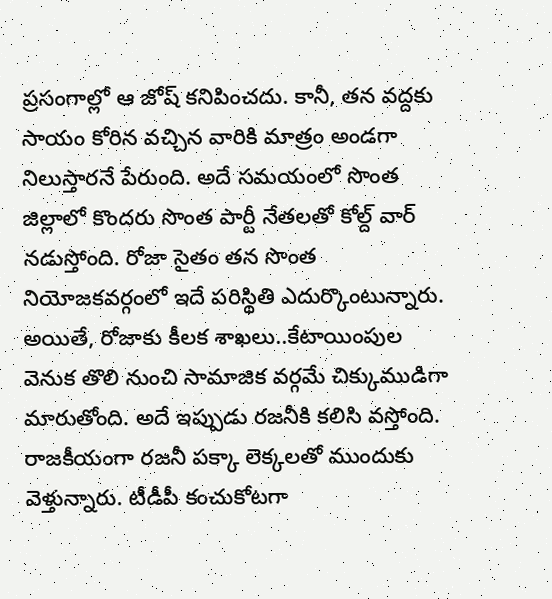ప్రసంగాల్లో ఆ జోష్ కనిపించదు. కానీ, తన వద్దకు సాయం కోరిన వచ్చిన వారికి మాత్రం అండగా నిలుస్తారనే పేరుంది. అదే సమయంలో సొంత జిల్లాలో కొందరు సొంత పార్టీ నేతలతో కోల్ద్ వార్ నడుస్తోంది. రోజా సైతం తన సొంత నియోజకవర్గంలో ఇదే పరిస్థితి ఎదుర్కొంటున్నారు. అయితే, రోజాకు కీలక శాఖలు..కేటాయింపుల వెనుక తొలి నుంచి సామాజిక వర్గమే చిక్కుముడిగా మారుతోంది. అదే ఇప్పుడు రజనీకి కలిసి వస్తోంది. రాజకీయంగా రజనీ పక్కా లెక్కలతో ముందుకు వెళ్తున్నారు. టీడీపీ కంచుకోటగా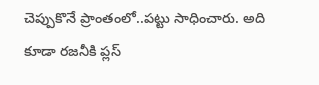చెప్పుకొనే ప్రాంతంలో..పట్టు సాధించారు. అది కూడా రజనీకి ప్లస్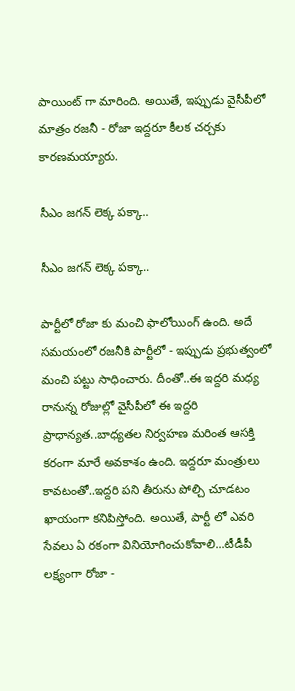పాయింట్ గా మారింది. అయితే, ఇప్పుడు వైసీపీలో మాత్రం రజనీ - రోజా ఇద్దరూ కీలక చర్చకు కారణమయ్యారు.

సీఎం జగన్ లెక్క పక్కా..

సీఎం జగన్ లెక్క పక్కా..

పార్టీలో రోజా కు మంచి ఫాలోయింగ్ ఉంది. అదే సమయంలో రజనీకి పార్టీలో - ఇప్పుడు ప్రభుత్వంలో మంచి పట్టు సాధించారు. దీంతో..ఈ ఇద్దరి మధ్య రానున్న రోజుల్లో వైసీపీలో ఈ ఇద్దరి ప్రాధాన్యత..బాధ్యతల నిర్వహణ మరింత ఆసక్తి కరంగా మారే అవకాశం ఉంది. ఇద్దరూ మంత్రులు కావటంతో..ఇద్దరి పని తీరును పోల్చి చూడటం ఖాయంగా కనిపిస్తోంది. అయితే, పార్టీ లో ఎవరి సేవలు ఏ రకంగా వినియోగించుకోవాలి...టీడీపీ లక్ష్యంగా రోజా -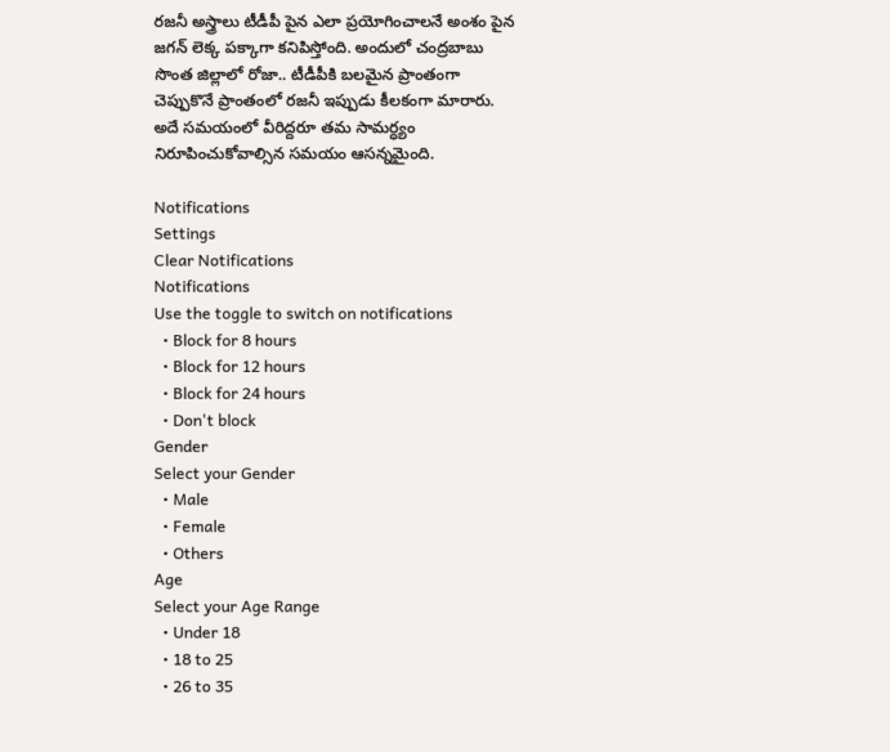రజనీ అస్త్రాలు టీడీపీ పైన ఎలా ప్రయోగించాలనే అంశం పైన జగన్ లెక్క పక్కాగా కనిపిస్తోంది. అందులో చంద్రబాబు సొంత జిల్లాలో రోజా.. టీడీపీకి బలమైన ప్రాంతంగా చెప్పుకొనే ప్రాంతంలో రజనీ ఇప్పుడు కీలకంగా మారారు. అదే సమయంలో వీరిద్దరూ తమ సామర్ధ్యం నిరూపించుకోవాల్సిన సమయం ఆసన్నమైంది.

Notifications
Settings
Clear Notifications
Notifications
Use the toggle to switch on notifications
  • Block for 8 hours
  • Block for 12 hours
  • Block for 24 hours
  • Don't block
Gender
Select your Gender
  • Male
  • Female
  • Others
Age
Select your Age Range
  • Under 18
  • 18 to 25
  • 26 to 35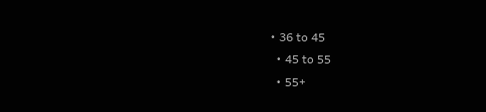• 36 to 45
  • 45 to 55
  • 55+